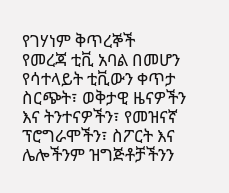የገሃነም ቅጥረኞች
የመረጃ ቲቪ አባል በመሆን የሳተላይት ቲቪውን ቀጥታ ስርጭት፣ ወቅታዊ ዜናዎችን እና ትንተናዎችን፣ የመዝናኛ ፕሮግራሞችን፣ ስፖርት እና ሌሎችንም ዝግጅቶቻችንን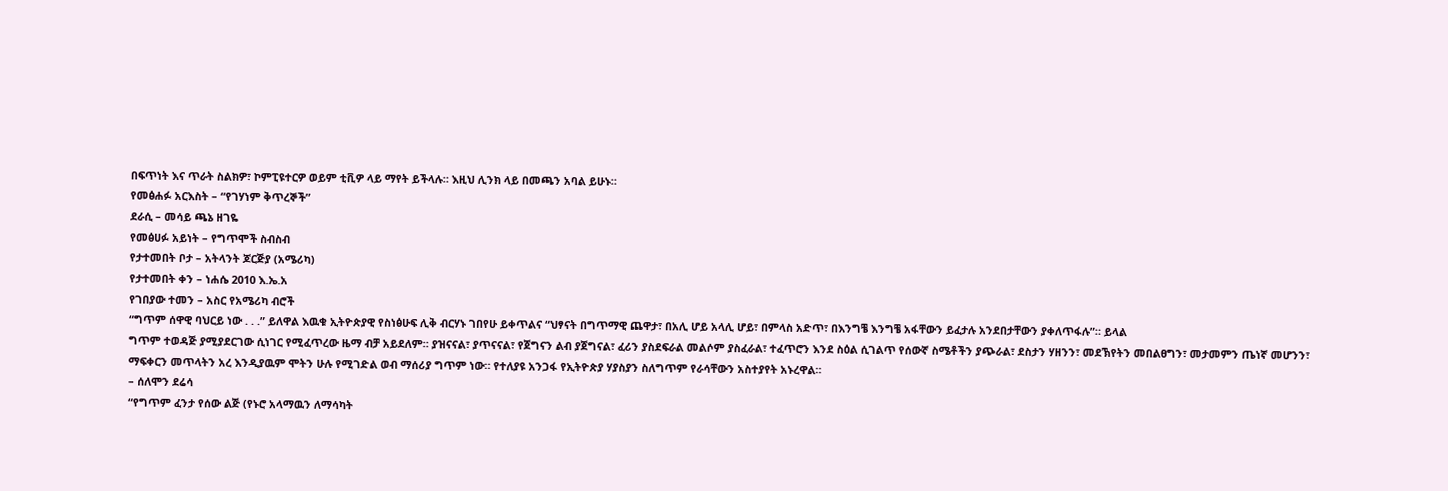በፍጥነት እና ጥራት ስልክዎ፣ ኮምፒዩተርዎ ወይም ቲቪዎ ላይ ማየት ይችላሉ። እዚህ ሊንክ ላይ በመጫን አባል ይሁኑ።
የመፅሐፉ አርእስት – “የገሃነም ቅጥረኞች”
ደራሲ – መሳይ ጫኔ ዘገዬ
የመፅሀፉ አይነት – የግጥሞች ስብስብ
የታተመበት ቦታ – አትላንት ጆርጅያ (አሜሪካ)
የታተመበት ቀን – ነሐሴ 2010 እ.ኤ.አ
የገበያው ተመን – አስር የአሜሪካ ብሮች
“ግጥም ሰዋዊ ባህርይ ነው . . .” ይለዋል እዉቁ ኢትዮጵያዊ የስነፅሁፍ ሊቅ ብርሃኑ ገበየሁ ይቀጥልና “ህፃናት በግጥማዊ ጨዋታ፣ በአሊ ሆይ አላሊ ሆይ፣ በምላስ አድጥ፣ በእንግቼ እንግቼ አፋቸውን ይፈታሉ አንደበታቸውን ያቀለጥፋሉ”። ይላል
ግጥም ተወዳጅ ያሚያደርገው ሲነገር የሚፈጥረው ዜማ ብቻ አይደለም። ያዝናናል፣ ያጥናናል፣ የጀግናን ልብ ያጀግናል፣ ፈሪን ያስደፍራል መልሶም ያስፈራል፣ ተፈጥሮን እንደ ስዕል ሲገልጥ የሰውኛ ስሜቶችን ያጭራል፣ ደስታን ሃዘንን፣ መደኽየትን መበልፀግን፣ መታመምን ጤነኛ መሆንን፣ ማፍቀርን መጥላትን አረ እንዲያዉም ሞትን ሁሉ የሚገድል ወብ ማሰሪያ ግጥም ነው። የተለያዩ አንጋፋ የኢትዮጵያ ሃያስያን ስለግጥም የራሳቸውን አስተያየት አኑረዋል።
– ሰለሞን ደሬሳ
“የግጥም ፈንታ የሰው ልጅ (የኑሮ አላማዉን ለማሳካት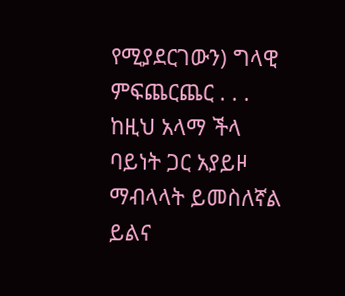የሚያደርገውን) ግላዊ ምፍጨርጨር . . . ከዚህ አላማ ችላ ባይነት ጋር አያይዞ ማብላላት ይመስለኛል ይልና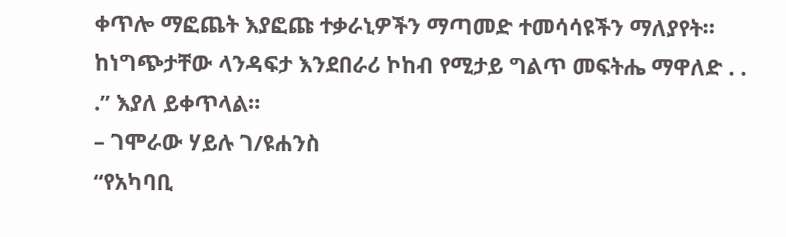ቀጥሎ ማፎጨት እያፎጩ ተቃራኒዎችን ማጣመድ ተመሳሳዩችን ማለያየት። ከነግጭታቸው ላንዳፍታ እንደበራሪ ኮከብ የሚታይ ግልጥ መፍትሔ ማዋለድ . . .” እያለ ይቀጥላል።
– ገሞራው ሃይሉ ገ/ዩሐንስ
“የአካባቢ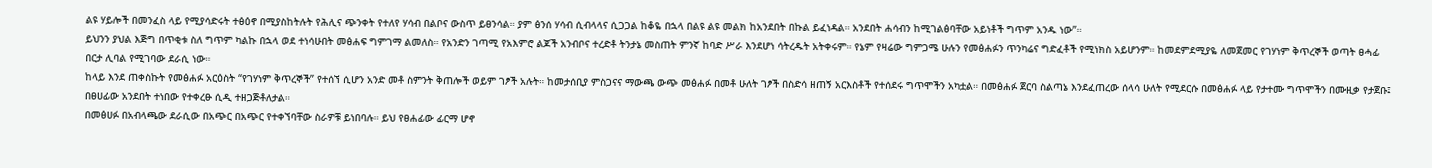ልዩ ሃይሎች በመንፈስ ላይ የሚያሳድሩት ተፅዕኖ በሚያስከትሉት የሕሊና ጭንቀት የተለየ ሃሳብ በልቦና ውስጥ ይፀንሳል። ያም ፅንሰ ሃሳብ ሲብላላና ሲጋጋል ከቆዬ በኋላ በልዩ ልዩ መልክ ከአንደበት በኩል ይፈነዳል። አንደበት ሐሳብን ከሚገልፅባቸው አይነቶች ግጥም አንዱ ነው”።
ይህንን ያህል እጅግ በጥቂቱ ስለ ግጥም ካልኩ በኋላ ወደ ተነሳሁበት መፅሐፍ ግምገማ ልመለስ። የአንድን ገጣሚ የአእምሮ ልጆች አንብቦና ተረድቶ ትንታኔ መስጠት ምንኛ ከባድ ሥራ እንደሆነ ሳትረዱት አትቀሩም። የኔም የዛሬው ግምጋሜ ሁሉን የመፅሐፉን ጥንካሬና ግድፈቶች የሚነክስ አይሆንም። ከመደምደሚያዬ ለመጀመር የገሃነም ቅጥረኞች ወጣት ፀሓፊ በርታ ሊባል የሚገባው ደራሲ ነው።
ከላይ እንደ ጠቀስኩት የመፅሐፉ አርዕስት “የገሃነም ቅጥረኞች” የተሰኘ ሲሆን አንድ መቶ ስምንት ቅጠሎች ወይም ገፆች አሉት። ከመታሰቢያ ምስጋናና ማውጫ ውጭ መፅሐፉ በመቶ ሁለት ገፆች በስድሳ ዘጠኝ አርእስቶች የተሰደሩ ግጥሞችን አካቷል። በመፅሐፉ ጀርባ ስልጣኔ እንደፈጠረው ሰላሳ ሁለት የሚደርሱ በመፅሐፉ ላይ የታተሙ ግጥሞችን በሙዚቃ የታጀቡ፤ በፀሀፊው አንደበት ተነበው የተቀረፁ ሲዲ ተዘጋጅቶለታል።
በመፅሀፉ በአብላጫው ደራሲው በአጭር በአጭር የተቀኘባቸው ስራዎቹ ይነበባሉ። ይህ የፀሐፊው ፊርማ ሆኖ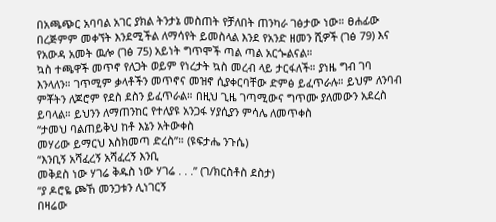በአጫጭር አባባል አገር ያክል ትንታኔ መስጠት የቻለበት ጠንካራ ገፅታው ነው። ፀሐፊው በረጅምም መቀኘት እንደሚችል ለማሳየት ይመስላል እንደ የአንድ ዘመን ሺዎች (ገፅ 79) እና የአውዳ አመት ዉሎ (ገፅ 75) አይነት ግጥሞች ጣል ጣል አርጐልናል።
ኳስ ተጫዋች መጥኖ የለጋት ወይም የነረታት ኳስ መረብ ላይ ታርፋለች። ያነዜ ግብ ገባ እንላለን። ገጥሚም ቃላቶችን መጥኖና መዝኖ ሲያቀርባቸው ድምፅ ይፈጥራሉ። ይህም ለንባብ ምቾትን ለጆሮም የደስ ደስን ይፈጥራል። በዚህ ጊዜ ገጣሚውና ግጥሙ ያለመውን አደረስ ይባላል። ይህንን ለማጠንከር የተለያዩ አንጋፋ ሃያሲያን ምሳሌ ለመጥቀስ
“ታመህ ባልጠይቅህ ከቶ እኔን አትውቀስ
መሃሪው ይማርህ እስክመጣ ድረስ”። (ዩፍታሔ ንጉሴ)
“እንቢኝ አሻፈረኝ አሻፈረኝ እንቢ
መቅደስ ነው ሃገሬ ቅዱስ ነው ሃገሬ . . .” (ገ/ክርስቶስ ደስታ)
“ያ ዶሮዬ ጮኸ መንጋቱን ሊነገርኝ
በዛሬው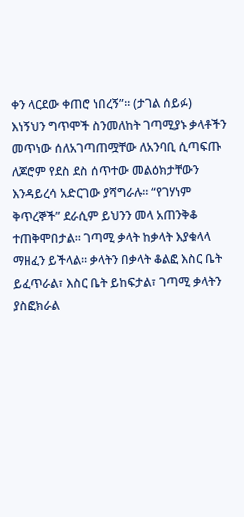ቀን ላርደው ቀጠሮ ነበረኝ”። (ታገል ሰይፉ)
እነኝህን ግጥሞች ስንመለከት ገጣሚያኑ ቃላቶችን መጥነው ሰለአገጣጠሟቸው ለአንባቢ ሲጣፍጡ ለጆሮም የደስ ደስ ሰጥተው መልዕክታቸውን እንዳይረሳ አድርገው ያሻግራሉ። “የገሃነም ቅጥረኞች” ደራሲም ይህንን መላ አጠንቅቆ ተጠቅሞበታል። ገጣሚ ቃላት ከቃላት እያቁላላ ማዘፈን ይችላል። ቃላትን በቃላት ቆልፎ እስር ቤት ይፈጥራል፣ እስር ቤት ይከፍታል፣ ገጣሚ ቃላትን ያስፎክራል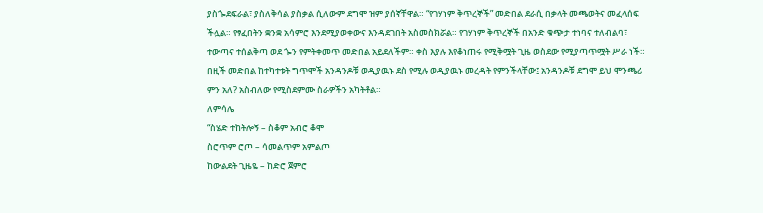ያስጐደፍራል፣ ያስለቅሳል ያስቃል ሲለውም ደግሞ ዝም ያሰኛቸዋል። “የገሃነም ቅጥረኞች” መድበል ደራሲ በቃላት መጫወትና መፈላሰፍ ችሏል። የፃፈበትን ቋንቋ አሳምሮ እንደሚያወቀውና እንዳደገበት አስመስክሯል። የገሃነም ቅጥረኞች በአንድ ቁጭታ ተነባና ተለብልባ፣ ተውጣና ተሰልቅጣ ወደ ጐን የምትቀመጥ መድበል አይደለችም። ቀስ እያሉ እየቆነጠሩ የሚቅሟት ጊዜ ወስደው የሚያጣጥሟት ሥራ ነች። በዚች መድበል ከተካተቱት ግጥሞች አንዳንዶቹ ወዲያዉኑ ደስ የሚሉ ወዲያዉኑ መረዳት የምንችላቸው፤ አንዳንዶቹ ደግሞ ይህ ሞንጫሪ ምን አለ? አስብለው የሚስደምሙ ስራዎችን አካትቶል።
ለምሳሌ
“ስሄድ ተከትሎኝ – ስቆም አብሮ ቆሞ
ስሮጥም ሮጦ – ሳመልጥም አምልጦ
ከውልደት ጊዜዬ – ከድሮ ጀምሮ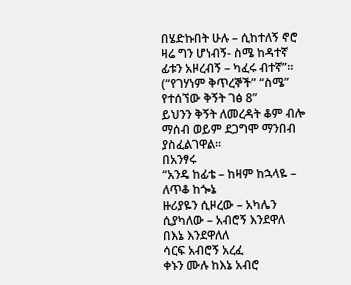በሄድኩበት ሁሉ – ሲከተለኝ ኖሮ
ዛሬ ግን ሆነብኝ- ስሜ ከዳተኛ
ፊቱን አዞረብኝ – ካፈሩ ብተኛ”። (“የገሃነም ቅጥረኞች” “ስሜ” የተሰኘው ቅኝት ገፅ 8”
ይህንን ቅኝት ለመረዳት ቆም ብሎ ማሰብ ወይም ደጋግሞ ማንበብ ያስፈልገዋል።
በአንፃሩ
“አንዴ ከፊቴ – ከዛም ከኋላዬ – ለጥቆ ከጐኔ
ዙሪያዬን ሲዞረው – አካሌን ሲያካለው – አብሮኝ እንደዋለ
በእኔ እንደዋለለ
ሳርፍ አብሮኝ አረፈ
ቀኑን ሙሉ ከእኔ አብሮ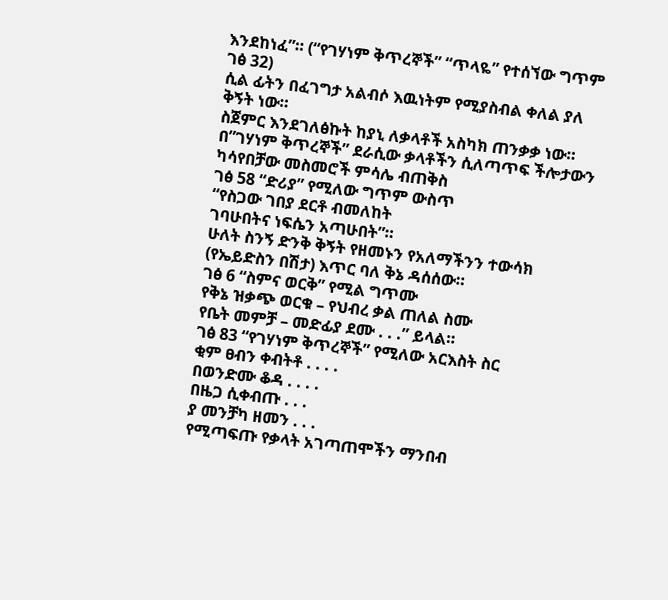እንደከነፈ”። (“የገሃነም ቅጥረኞች” “ጥላዬ” የተሰኘው ግጥም ገፅ 32)
ሲል ፊትን በፈገግታ አልብሶ እዉነትም የሚያስብል ቀለል ያለ ቅኝት ነው።
ስጀምር እንደገለፅኩት ከያኒ ለቃላቶች አስካክ ጠንቃቃ ነው። በ”ገሃነም ቅጥረኞች” ደራሲው ቃላቶችን ሲለጣጥፍ ችሎታውን ካሳየበቻው መስመሮች ምሳሌ ብጠቅስ
ገፅ 58 “ድሪያ” የሚለው ግጥም ውስጥ
“የስጋው ገበያ ደርቶ ብመለከት
ገባሁበትና ነፍሴን አጣሁበት”።
ሁለት ስንኝ ድንቅ ቅኝት የዘመኑን የአለማችንን ተውሳክ (የኤይድስን በሽታ) እጥር ባለ ቅኔ ዳሰሰው።
ገፅ 6 “ስምና ወርቅ” የሚል ግጥሙ
የቅኔ ዝቃጭ ወርቁ – የህብረ ቃል ጠለል ስሙ
የቤት መምቻ – መድፊያ ደሙ . . .” ይላል።
ገፅ 83 “የገሃነም ቅጥረኞች” የሚለው አርእስት ስር
ቂም ፀብን ቀብትቶ . . . .
በወንድሙ ቆዳ . . . .
በዜጋ ሲቀብጡ . . .
ያ መንቻካ ዘመን . . .
የሚጣፍጡ የቃላት አገጣጠሞችን ማንበብ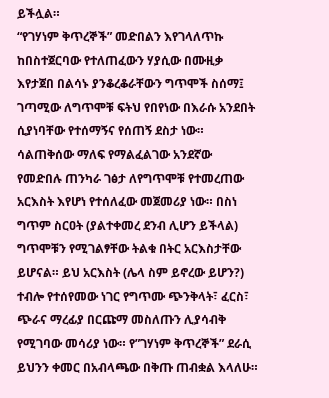ይችሏል።
“የገሃነም ቅጥረኞች” መድበልን እየገላለጥኩ ከበስተጀርባው የተለጠፈውን ሃያሲው በሙዚቃ እየታጀበ በልሳኑ ያንቆረቆራቸውን ግጥሞች ስሰማ፤ ገጣሚው ለግጥሞቹ ፍትህ የበየነው በእራሱ አንደበት ሲያነባቸው የተሰማኝና የሰጠኝ ደስታ ነው። ሳልጠቅሰው ማለፍ የማልፈልገው አንደኛው የመድበሉ ጠንካራ ገፅታ ለየግጥሞቹ የተመረጠው አርእስት እየሆነ የተሰለፈው መጀመሪያ ነው። በስነ ግጥም ስርዐት (ያልተቀመረ ደንብ ሊሆን ይችላል) ግጥሞቹን የሚገልፃቸው ትልቁ በትር አርእስታቸው ይሆናል። ይህ አርእስት (ሌላ ስም ይኖረው ይሆን?) ተብሎ የተሰየመው ነገር የግጥሙ ጭንቅላት፣ ፈርስ፣ ጭራና ማረፊያ በርጩማ መስለጡን ሊያሳብቅ የሚገባው መሳሪያ ነው። የ”ገሃነም ቅጥረኞች” ደራሲ ይህንን ቀመር በአብላጫው በቅጡ ጠብቋል እላለሁ።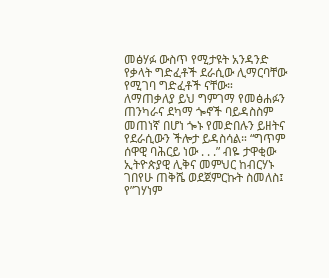መፅሃፉ ውስጥ የሚታዩት አንዳንድ የቃላት ግድፈቶች ደራሲው ሊማርባቸው የሚገባ ግድፈቶች ናቸው።
ለማጠቃለያ ይህ ግምገማ የመፅሐፉን ጠንካራና ደካማ ጐኖች ባይዳስስም መጠነኛ በሆነ ጐኑ የመድበሉን ይዘትና የደራሲውን ችሎታ ይዳስሳል። “ግጥም ሰዋዊ ባሕርይ ነው . . .” ብዬ ታዋቂው ኢትዮጵያዊ ሊቅና መምህር ከብርሃኑ ገበየሁ ጠቅሼ ወደጀምርኩት ስመለስ፤ የ”ገሃነም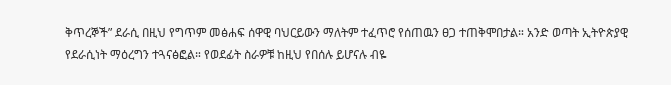ቅጥረኞች” ደራሲ በዚህ የግጥም መፅሐፍ ሰዋዊ ባህርይውን ማለትም ተፈጥሮ የሰጠዉን ፀጋ ተጠቅሞበታል። አንድ ወጣት ኢትዮጵያዊ የደራሲነት ማዕረግን ተጓናፅፎል። የወደፊት ስራዎቹ ከዚህ የበሰሉ ይሆናሉ ብዬ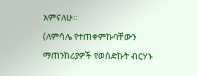አምናለሁ።
(ለምሳሌ የተጠቀምኩባቸውን ማጠንከሪያዎች የወሰድኩት ብርሃኑ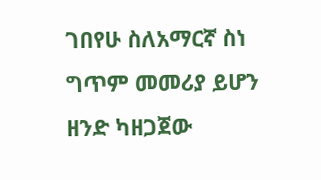ገበየሁ ስለአማርኛ ስነ ግጥም መመሪያ ይሆን ዘንድ ካዘጋጀው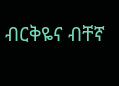ብርቅዬና ብቸኛ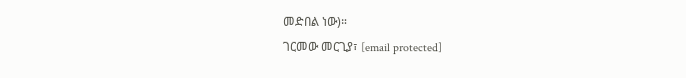መድበል ነው)።
ገርመው መርጊያ፣ [email protected]